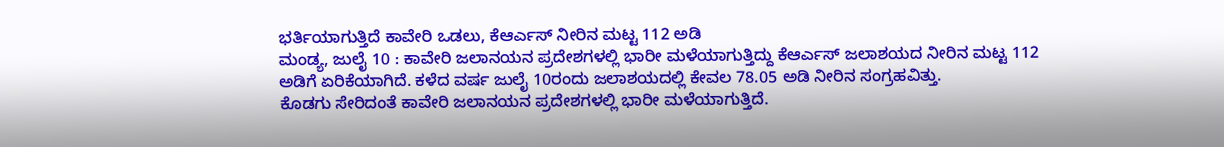ಭರ್ತಿಯಾಗುತ್ತಿದೆ ಕಾವೇರಿ ಒಡಲು, ಕೆಆರ್ಎಸ್ ನೀರಿನ ಮಟ್ಟ 112 ಅಡಿ
ಮಂಡ್ಯ, ಜುಲೈ 10 : ಕಾವೇರಿ ಜಲಾನಯನ ಪ್ರದೇಶಗಳಲ್ಲಿ ಭಾರೀ ಮಳೆಯಾಗುತ್ತಿದ್ದು ಕೆಆರ್ಎಸ್ ಜಲಾಶಯದ ನೀರಿನ ಮಟ್ಟ 112 ಅಡಿಗೆ ಏರಿಕೆಯಾಗಿದೆ. ಕಳೆದ ವರ್ಷ ಜುಲೈ 10ರಂದು ಜಲಾಶಯದಲ್ಲಿ ಕೇವಲ 78.05 ಅಡಿ ನೀರಿನ ಸಂಗ್ರಹವಿತ್ತು.
ಕೊಡಗು ಸೇರಿದಂತೆ ಕಾವೇರಿ ಜಲಾನಯನ ಪ್ರದೇಶಗಳಲ್ಲಿ ಭಾರೀ ಮಳೆಯಾಗುತ್ತಿದೆ.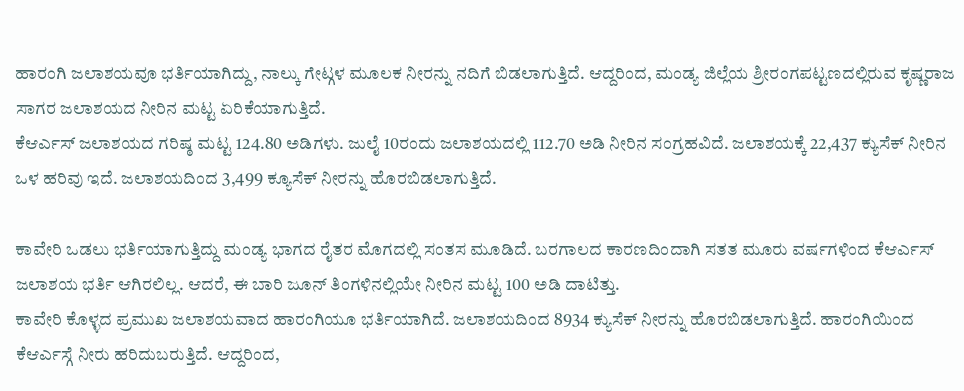ಹಾರಂಗಿ ಜಲಾಶಯವೂ ಭರ್ತಿಯಾಗಿದ್ದು, ನಾಲ್ಕು ಗೇಟ್ಗಳ ಮೂಲಕ ನೀರನ್ನು ನದಿಗೆ ಬಿಡಲಾಗುತ್ತಿದೆ. ಆದ್ದರಿಂದ, ಮಂಡ್ಯ ಜಿಲ್ಲೆಯ ಶ್ರೀರಂಗಪಟ್ಟಣದಲ್ಲಿರುವ ಕೃಷ್ಣರಾಜ ಸಾಗರ ಜಲಾಶಯದ ನೀರಿನ ಮಟ್ಟ ಏರಿಕೆಯಾಗುತ್ತಿದೆ.
ಕೆಆರ್ಎಸ್ ಜಲಾಶಯದ ಗರಿಷ್ಠ ಮಟ್ಟ 124.80 ಅಡಿಗಳು. ಜುಲೈ 10ರಂದು ಜಲಾಶಯದಲ್ಲಿ 112.70 ಅಡಿ ನೀರಿನ ಸಂಗ್ರಹವಿದೆ. ಜಲಾಶಯಕ್ಕೆ 22,437 ಕ್ಯುಸೆಕ್ ನೀರಿನ ಒಳ ಹರಿವು ಇದೆ. ಜಲಾಶಯದಿಂದ 3,499 ಕ್ಯೂಸೆಕ್ ನೀರನ್ನು ಹೊರಬಿಡಲಾಗುತ್ತಿದೆ.

ಕಾವೇರಿ ಒಡಲು ಭರ್ತಿಯಾಗುತ್ತಿದ್ದು ಮಂಡ್ಯ ಭಾಗದ ರೈತರ ಮೊಗದಲ್ಲಿ ಸಂತಸ ಮೂಡಿದೆ. ಬರಗಾಲದ ಕಾರಣದಿಂದಾಗಿ ಸತತ ಮೂರು ವರ್ಷಗಳಿಂದ ಕೆಆರ್ಎಸ್ ಜಲಾಶಯ ಭರ್ತಿ ಆಗಿರಲಿಲ್ಲ. ಆದರೆ, ಈ ಬಾರಿ ಜೂನ್ ತಿಂಗಳಿನಲ್ಲಿಯೇ ನೀರಿನ ಮಟ್ಟ 100 ಅಡಿ ದಾಟಿತ್ತು.
ಕಾವೇರಿ ಕೊಳ್ಳದ ಪ್ರಮುಖ ಜಲಾಶಯವಾದ ಹಾರಂಗಿಯೂ ಭರ್ತಿಯಾಗಿದೆ. ಜಲಾಶಯದಿಂದ 8934 ಕ್ಯುಸೆಕ್ ನೀರನ್ನು ಹೊರಬಿಡಲಾಗುತ್ತಿದೆ. ಹಾರಂಗಿಯಿಂದ ಕೆಆರ್ಎಸ್ಗೆ ನೀರು ಹರಿದುಬರುತ್ತಿದೆ. ಆದ್ದರಿಂದ,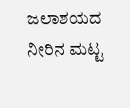ಜಲಾಶಯದ ನೀರಿನ ಮಟ್ಟ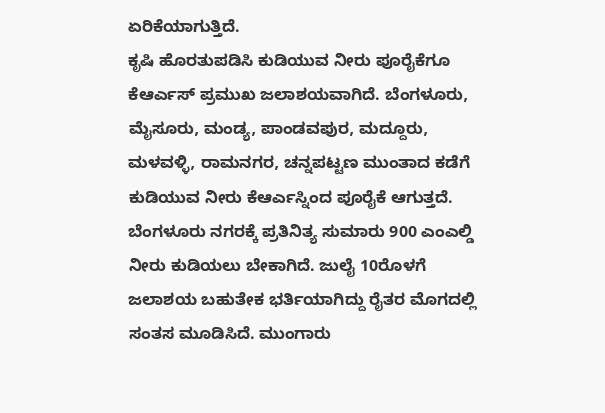ಏರಿಕೆಯಾಗುತ್ತಿದೆ.
ಕೃಷಿ ಹೊರತುಪಡಿಸಿ ಕುಡಿಯುವ ನೀರು ಪೂರೈಕೆಗೂ ಕೆಆರ್ಎಸ್ ಪ್ರಮುಖ ಜಲಾಶಯವಾಗಿದೆ. ಬೆಂಗಳೂರು, ಮೈಸೂರು, ಮಂಡ್ಯ, ಪಾಂಡವಪುರ, ಮದ್ದೂರು, ಮಳವಳ್ಳಿ, ರಾಮನಗರ, ಚನ್ನಪಟ್ಟಣ ಮುಂತಾದ ಕಡೆಗೆ ಕುಡಿಯುವ ನೀರು ಕೆಆರ್ಎಸ್ನಿಂದ ಪೂರೈಕೆ ಆಗುತ್ತದೆ.
ಬೆಂಗಳೂರು ನಗರಕ್ಕೆ ಪ್ರತಿನಿತ್ಯ ಸುಮಾರು 900 ಎಂಎಲ್ಡಿ ನೀರು ಕುಡಿಯಲು ಬೇಕಾಗಿದೆ. ಜುಲೈ 10ರೊಳಗೆ ಜಲಾಶಯ ಬಹುತೇಕ ಭರ್ತಿಯಾಗಿದ್ದು ರೈತರ ಮೊಗದಲ್ಲಿ ಸಂತಸ ಮೂಡಿಸಿದೆ. ಮುಂಗಾರು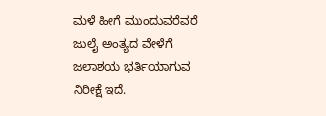ಮಳೆ ಹೀಗೆ ಮುಂದುವರೆವರೆ ಜುಲೈ ಅಂತ್ಯದ ವೇಳೆಗೆ ಜಲಾಶಯ ಭರ್ತಿಯಾಗುವ ನಿರೀಕ್ಷೆ ಇದೆ.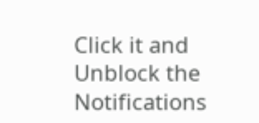Click it and Unblock the Notifications